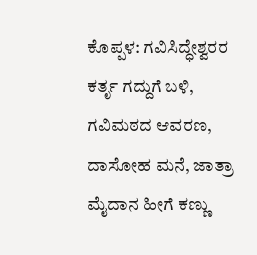ಕೊಪ್ಪಳ: ಗವಿಸಿದ್ಧೇಶ್ವರರ ಕರ್ತೃ ಗದ್ದುಗೆ ಬಳಿ, ಗವಿಮಠದ ಆವರಣ, ದಾಸೋಹ ಮನೆ, ಜಾತ್ರಾ ಮೈದಾನ ಹೀಗೆ ಕಣ್ಣು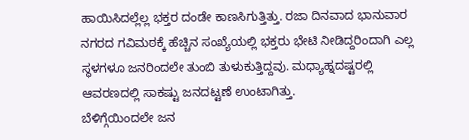ಹಾಯಿಸಿದಲ್ಲೆಲ್ಲ ಭಕ್ತರ ದಂಡೇ ಕಾಣಸಿಗುತ್ತಿತ್ತು. ರಜಾ ದಿನವಾದ ಭಾನುವಾರ ನಗರದ ಗವಿಮಠಕ್ಕೆ ಹೆಚ್ಚಿನ ಸಂಖ್ಯೆಯಲ್ಲಿ ಭಕ್ತರು ಭೇಟಿ ನೀಡಿದ್ದರಿಂದಾಗಿ ಎಲ್ಲ ಸ್ಥಳಗಳೂ ಜನರಿಂದಲೇ ತುಂಬಿ ತುಳುಕುತ್ತಿದ್ದವು. ಮಧ್ಯಾಹ್ನದಷ್ಟರಲ್ಲಿ ಆವರಣದಲ್ಲಿ ಸಾಕಷ್ಟು ಜನದಟ್ಟಣೆ ಉಂಟಾಗಿತ್ತು.
ಬೆಳಿಗ್ಗೆಯಿಂದಲೇ ಜನ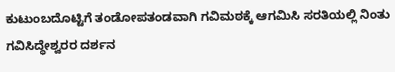ಕುಟುಂಬದೊಟ್ಟಿಗೆ ತಂಡೋಪತಂಡವಾಗಿ ಗವಿಮಠಕ್ಕೆ ಆಗಮಿಸಿ ಸರತಿಯಲ್ಲಿ ನಿಂತು ಗವಿಸಿದ್ಧೇಶ್ವರರ ದರ್ಶನ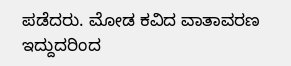ಪಡೆದರು. ಮೋಡ ಕವಿದ ವಾತಾವರಣ ಇದ್ದುದರಿಂದ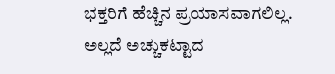ಭಕ್ತರಿಗೆ ಹೆಚ್ಚಿನ ಪ್ರಯಾಸವಾಗಲಿಲ್ಲ. ಅಲ್ಲದೆ ಅಚ್ಚುಕಟ್ಟಾದ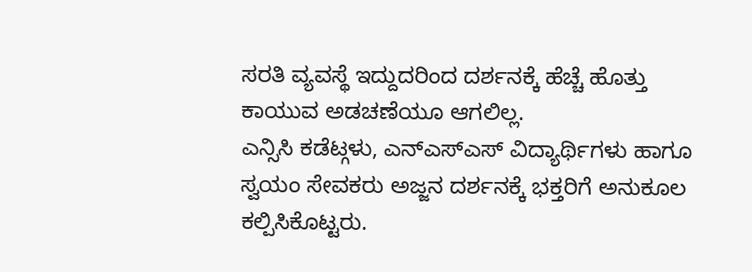ಸರತಿ ವ್ಯವಸ್ಥೆ ಇದ್ದುದರಿಂದ ದರ್ಶನಕ್ಕೆ ಹೆಚ್ಚೆ ಹೊತ್ತು ಕಾಯುವ ಅಡಚಣೆಯೂ ಆಗಲಿಲ್ಲ.
ಎನ್ಸಿಸಿ ಕಡೆಟ್ಗಳು, ಎನ್ಎಸ್ಎಸ್ ವಿದ್ಯಾರ್ಥಿಗಳು ಹಾಗೂ ಸ್ವಯಂ ಸೇವಕರು ಅಜ್ಜನ ದರ್ಶನಕ್ಕೆ ಭಕ್ತರಿಗೆ ಅನುಕೂಲ ಕಲ್ಪಿಸಿಕೊಟ್ಟರು.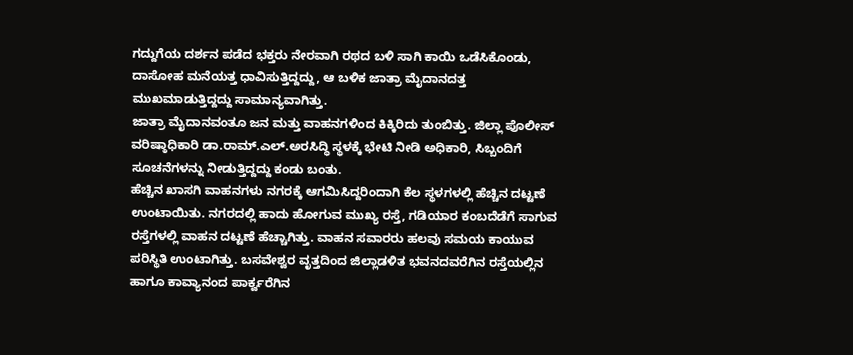ಗದ್ದುಗೆಯ ದರ್ಶನ ಪಡೆದ ಭಕ್ತರು ನೇರವಾಗಿ ರಥದ ಬಳಿ ಸಾಗಿ ಕಾಯಿ ಒಡೆಸಿಕೊಂಡು, ದಾಸೋಹ ಮನೆಯತ್ತ ಧಾವಿಸುತ್ತಿದ್ದದ್ದು, ಆ ಬಳಿಕ ಜಾತ್ರಾ ಮೈದಾನದತ್ತ ಮುಖಮಾಡುತ್ತಿದ್ದದ್ದು ಸಾಮಾನ್ಯವಾಗಿತ್ತು.
ಜಾತ್ರಾ ಮೈದಾನವಂತೂ ಜನ ಮತ್ತು ವಾಹನಗಳಿಂದ ಕಿಕ್ಕಿರಿದು ತುಂಬಿತ್ತು. ಜಿಲ್ಲಾ ಪೊಲೀಸ್ ವರಿಷ್ಠಾಧಿಕಾರಿ ಡಾ.ರಾಮ್.ಎಲ್.ಅರಸಿದ್ಧಿ ಸ್ಥಳಕ್ಕೆ ಭೇಟಿ ನೀಡಿ ಅಧಿಕಾರಿ, ಸಿಬ್ಬಂದಿಗೆ ಸೂಚನೆಗಳನ್ನು ನೀಡುತ್ತಿದ್ದದ್ದು ಕಂಡು ಬಂತು.
ಹೆಚ್ಚಿನ ಖಾಸಗಿ ವಾಹನಗಳು ನಗರಕ್ಕೆ ಆಗಮಿಸಿದ್ದರಿಂದಾಗಿ ಕೆಲ ಸ್ಥಳಗಳಲ್ಲಿ ಹೆಚ್ಚಿನ ದಟ್ಟಣೆ ಉಂಟಾಯಿತು. ನಗರದಲ್ಲಿ ಹಾದು ಹೋಗುವ ಮುಖ್ಯ ರಸ್ತೆ, ಗಡಿಯಾರ ಕಂಬದೆಡೆಗೆ ಸಾಗುವ ರಸ್ತೆಗಳಲ್ಲಿ ವಾಹನ ದಟ್ಟಣೆ ಹೆಚ್ಚಾಗಿತ್ತು. ವಾಹನ ಸವಾರರು ಹಲವು ಸಮಯ ಕಾಯುವ ಪರಿಸ್ಥಿತಿ ಉಂಟಾಗಿತ್ತು. ಬಸವೇಶ್ವರ ವೃತ್ತದಿಂದ ಜಿಲ್ಲಾಡಳಿತ ಭವನದವರೆಗಿನ ರಸ್ತೆಯಲ್ಲಿನ ಹಾಗೂ ಕಾವ್ಯಾನಂದ ಪಾರ್ಕ್ವರೆಗಿನ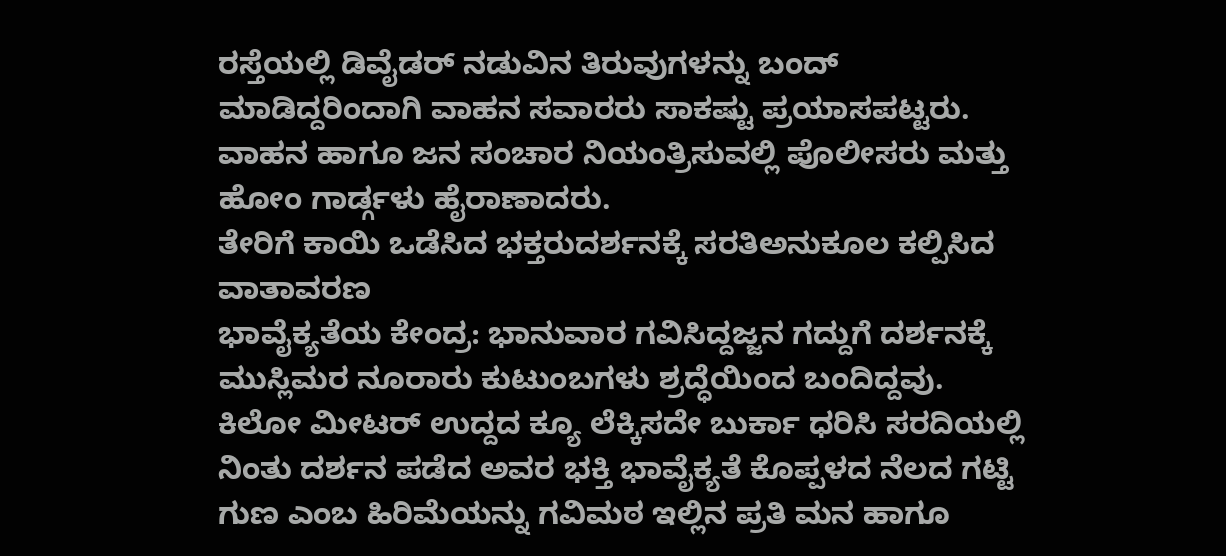ರಸ್ತೆಯಲ್ಲಿ ಡಿವೈಡರ್ ನಡುವಿನ ತಿರುವುಗಳನ್ನು ಬಂದ್ ಮಾಡಿದ್ದರಿಂದಾಗಿ ವಾಹನ ಸವಾರರು ಸಾಕಷ್ಟು ಪ್ರಯಾಸಪಟ್ಟರು. ವಾಹನ ಹಾಗೂ ಜನ ಸಂಚಾರ ನಿಯಂತ್ರಿಸುವಲ್ಲಿ ಪೊಲೀಸರು ಮತ್ತು ಹೋಂ ಗಾರ್ಡ್ಗಳು ಹೈರಾಣಾದರು.
ತೇರಿಗೆ ಕಾಯಿ ಒಡೆಸಿದ ಭಕ್ತರುದರ್ಶನಕ್ಕೆ ಸರತಿಅನುಕೂಲ ಕಲ್ಪಿಸಿದ ವಾತಾವರಣ
ಭಾವೈಕ್ಯತೆಯ ಕೇಂದ್ರ: ಭಾನುವಾರ ಗವಿಸಿದ್ದಜ್ಜನ ಗದ್ದುಗೆ ದರ್ಶನಕ್ಕೆ ಮುಸ್ಲಿಮರ ನೂರಾರು ಕುಟುಂಬಗಳು ಶ್ರದ್ಧೆಯಿಂದ ಬಂದಿದ್ದವು. ಕಿಲೋ ಮೀಟರ್ ಉದ್ದದ ಕ್ಯೂ ಲೆಕ್ಕಿಸದೇ ಬುರ್ಕಾ ಧರಿಸಿ ಸರದಿಯಲ್ಲಿ ನಿಂತು ದರ್ಶನ ಪಡೆದ ಅವರ ಭಕ್ತಿ ಭಾವೈಕ್ಯತೆ ಕೊಪ್ಪಳದ ನೆಲದ ಗಟ್ಟಿ ಗುಣ ಎಂಬ ಹಿರಿಮೆಯನ್ನು ಗವಿಮಠ ಇಲ್ಲಿನ ಪ್ರತಿ ಮನ ಹಾಗೂ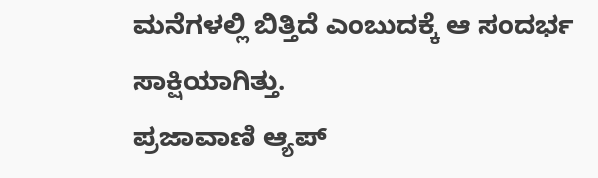ಮನೆಗಳಲ್ಲಿ ಬಿತ್ತಿದೆ ಎಂಬುದಕ್ಕೆ ಆ ಸಂದರ್ಭ ಸಾಕ್ಷಿಯಾಗಿತ್ತು.
ಪ್ರಜಾವಾಣಿ ಆ್ಯಪ್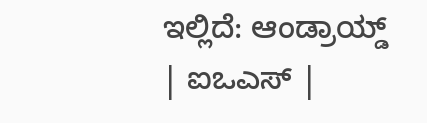ಇಲ್ಲಿದೆ: ಆಂಡ್ರಾಯ್ಡ್ | ಐಒಎಸ್ |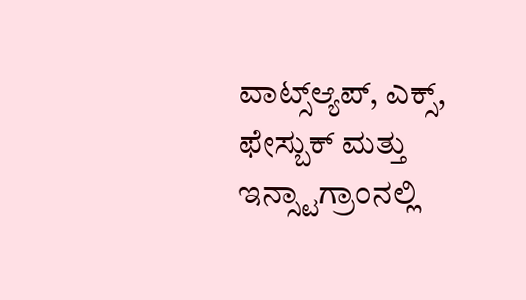ವಾಟ್ಸ್ಆ್ಯಪ್, ಎಕ್ಸ್, ಫೇಸ್ಬುಕ್ ಮತ್ತು ಇನ್ಸ್ಟಾಗ್ರಾಂನಲ್ಲಿ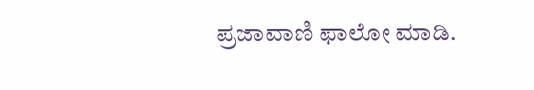ಪ್ರಜಾವಾಣಿ ಫಾಲೋ ಮಾಡಿ.